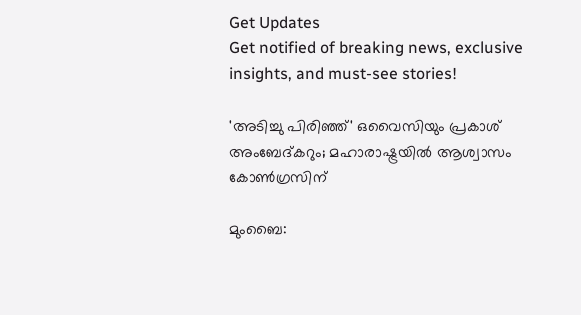Get Updates
Get notified of breaking news, exclusive insights, and must-see stories!

'അടിച്ചു പിരിഞ്ഞ്' ഒവൈസിയും പ്രകാശ് അംബേദ്കറും; മഹാരാഷ്ട്രയില്‍ ആശ്വാസം കോണ്‍ഗ്രസിന്

മുംബൈ: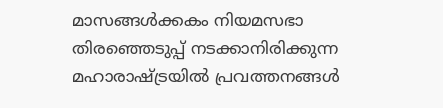മാസങ്ങള്‍ക്കകം നിയമസഭാ തിരഞ്ഞെടുപ്പ് നടക്കാനിരിക്കുന്ന മഹാരാഷ്ട്രയില്‍ പ്രവത്തനങ്ങള്‍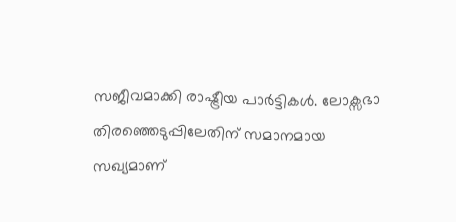സജീവമാക്കി രാഷ്ട്രീയ പാര്‍ട്ടികള്‍. ലോക്സഭാ തിരഞ്ഞെടുപ്പിലേതിന് സമാനമായ സഖ്യമാണ്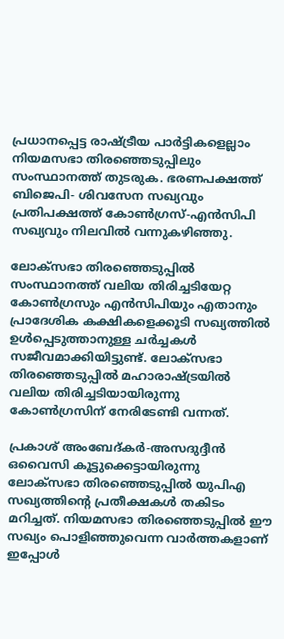പ്രധാനപ്പെട്ട രാഷ്ട്രീയ പാര്‍ട്ടികളെല്ലാം നിയമസഭാ തിരഞ്ഞെടുപ്പിലും സംസ്ഥാനത്ത് തുടരുക. ഭരണപക്ഷത്ത് ബിജെപി- ശിവസേന സഖ്യവും പ്രതിപക്ഷത്ത് കോണ്‍ഗ്രസ്-എന്‍സിപി സഖ്യവും നിലവില്‍ വന്നുകഴിഞ്ഞു.

ലോക്സഭാ തിരഞ്ഞെടുപ്പില്‍ സംസ്ഥാനത്ത് വലിയ തിരിച്ചടിയേറ്റ കോണ്‍ഗ്രസും എന്‍സിപിയും എതാനും പ്രാദേശിക കക്ഷികളെക്കൂടി സഖ്യത്തില്‍ ഉള്‍പ്പെടുത്താനുള്ള ചര്‍ച്ചകള്‍ സജീവമാക്കിയിട്ടുണ്ട്. ലോക്സഭാ തിരഞ്ഞെടുപ്പില്‍ മഹാരാഷ്ട്രയില്‍ വലിയ തിരിച്ചടിയായിരുന്നു കോണ്‍ഗ്രസിന് നേരിടേണ്ടി വന്നത്.

പ്രകാശ് അംബേദ്കര്‍-അസദുദ്ദീന്‍ ഒവൈസി കൂട്ടുക്കെട്ടായിരുന്നു ലോക്സഭാ തിരഞ്ഞെടുപ്പില്‍ യുപിഎ സഖ്യത്തിന്‍റെ പ്രതീക്ഷകള്‍ തകിടം മറിച്ചത്. നിയമസഭാ തിരഞ്ഞെടുപ്പില്‍ ഈ സഖ്യം പൊളിഞ്ഞുവെന്ന വാര്‍ത്തകളാണ് ഇപ്പോള്‍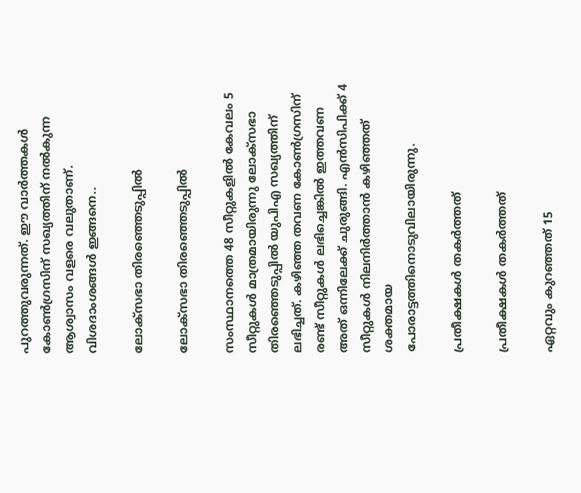പുറത്തുവരുന്നത്. ഈ വാര്‍ത്തകള്‍ കോണ്‍ഗ്രസിന് സഖ്യത്തിന് നല്‍കുന്ന ആശ്വാസം വളരെ വലുതാണ്. വിശദാംശങ്ങള്‍ ഇങ്ങനെ..

ലോക്സഭാ തിരഞ്ഞെടുപ്പില്‍

ലോക്സഭാ തിരഞ്ഞെടുപ്പില്‍

സംസ്ഥാനത്തെ 48 സീറ്റുകളില്‍ കേവലം 5 സീറ്റുകള്‍ മാത്രമായിരുന്നു ലോക്സഭാ തിരഞ്ഞെടുപ്പില്‍ യുപിഎ സഖ്യത്തിന് ലഭിച്ചത്. കഴിഞ്ഞ തവണ കോണ്‍ഗ്രസിന് രണ്ട് സീറ്റുകള്‍ ലഭിച്ചെങ്കില്‍ ഇത്തവണ അത് ഒന്നിലേക്ക് ചുരുങ്ങി. എന്‍സിപിക്ക് 4 സീറ്റുകള്‍ നിലനിര്‍ത്താന്‍ കഴിഞ്ഞത് ശക്തമായ പോരാട്ടത്തിനൊടുവിലായിരുന്നു.

പ്രതീക്ഷകള്‍ തകര്‍ത്തത്

പ്രതീക്ഷകള്‍ തകര്‍ത്തത്

ഏറ്റവും കുറഞ്ഞത് 15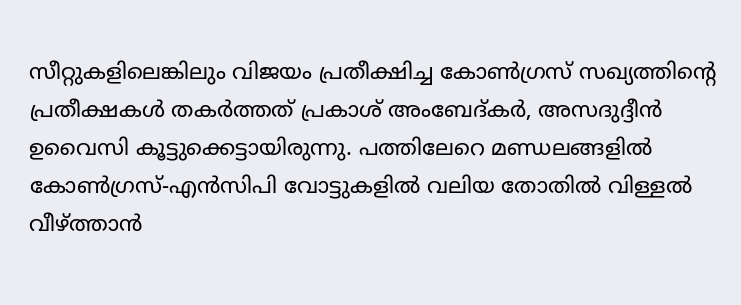സീറ്റുകളിലെങ്കിലും വിജയം പ്രതീക്ഷിച്ച കോണ്‍ഗ്രസ് സഖ്യത്തിന്‍റെ പ്രതീക്ഷകള്‍ തകര്‍ത്തത് പ്രകാശ് അംബേദ്കര്‍, അസദുദ്ദീന്‍ ഉവൈസി കൂട്ടുക്കെട്ടായിരുന്നു. പത്തിലേറെ മണ്ഡലങ്ങളി‌ല്‍ കോണ്‍ഗ്രസ്-എന്‍സിപി വോട്ടുകളില്‍ വലിയ തോതില്‍ വിള്ളല്‍ വീഴ്ത്താന്‍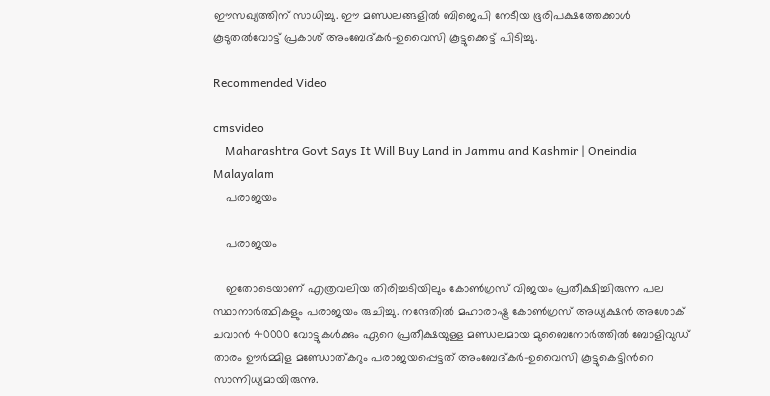ഈസഖ്യത്തിന് സാധിച്ചു. ഈ മണ്ഡലങ്ങളില്‍ ബിജെപി നേടീയ ഭൂരിപക്ഷത്തേക്കാള്‍ കൂടുതല്‍വോട്ട് പ്രകാശ് അംബേദ്കര്‍-ഉവൈസി കൂട്ടുക്കെട്ട് പിടിച്ചു.

Recommended Video

cmsvideo
    Maharashtra Govt Says It Will Buy Land in Jammu and Kashmir | Oneindia Malayalam
    പരാജയം

    പരാജയം

    ഇതോടെയാണ് എത്രവലിയ തിരിച്ചടിയിലും കോണ്‍ഗ്രസ് വിജയം പ്രതീക്ഷിച്ചിരുന്ന പല സ്ഥാനാര്‍ത്ഥികളും പരാജയം രുചിച്ചു. നന്ദേതില്‍ മഹാരാഷ്ട്ര കോണ്‍ഗ്രസ് അധ്യക്ഷന്‍ അശോക് ചവാന്‍ 40000 വോട്ടുകള്‍ക്കും ഏറെ പ്രതീക്ഷയുള്ള മണ്ഡ‍ലമായ മുബൈനോര്‍ത്തില്‍ ബോളിവുഡ് താരം ഊര്‍മ്മിള മണ്ഡോത്കറും പരാജയപ്പെട്ടത് അംബേദ്കര്‍-ഉവൈസി കൂട്ടുകെട്ടിന്‍റെ സാന്നിധ്യമായിരുന്നു.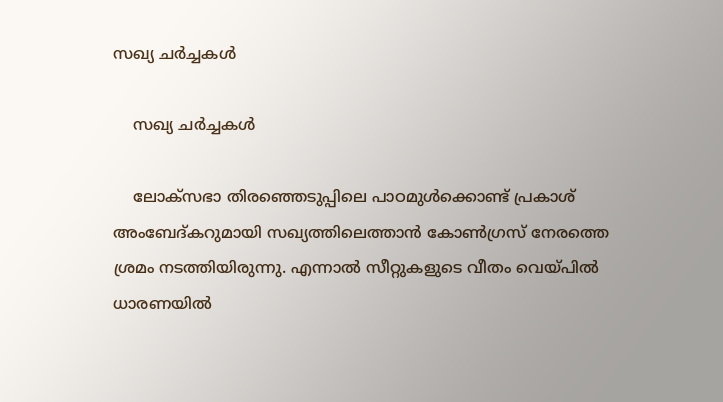സഖ്യ ചര്‍ച്ചകള്‍

    സഖ്യ ചര്‍ച്ചകള്‍

    ലോക്സഭാ തിരഞ്ഞെടുപ്പിലെ പാഠമുള്‍ക്കൊണ്ട് പ്രകാശ് അംബേദ്കറുമായി സഖ്യത്തിലെത്താന്‍ കോണ്‍ഗ്രസ് നേരത്തെ ശ്രമം നടത്തിയിരുന്നു. എന്നാല്‍ സീറ്റുകളുടെ വീതം വെയ്പില്‍ ധാരണയില്‍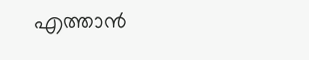എത്താന്‍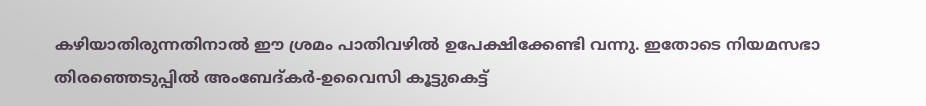കഴിയാതിരുന്നതിനാല്‍ ഈ ശ്രമം പാതിവഴില്‍ ഉപേക്ഷിക്കേണ്ടി വന്നു. ഇതോടെ നിയമസഭാ തിരഞ്ഞെടുപ്പില്‍ അംബേദ്കര്‍-ഉവൈസി കൂട്ടുകെട്ട്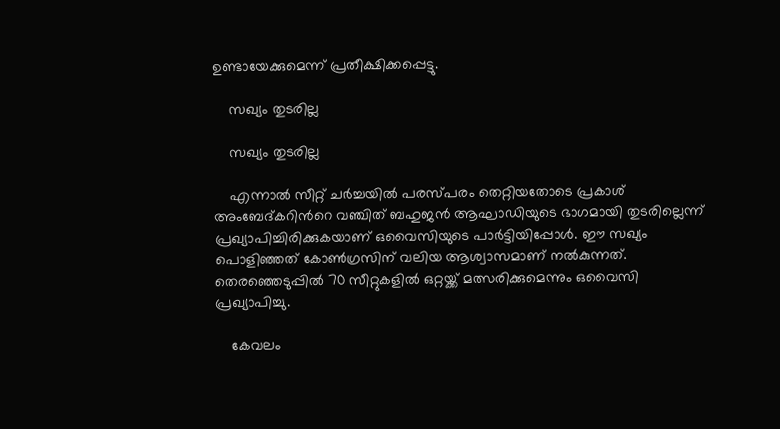ഉണ്ടായേക്കുമെന്ന് പ്രതീക്ഷിക്കപ്പെട്ടു.

    സഖ്യം തുടരില്ല

    സഖ്യം തുടരില്ല

    എന്നാല്‍ സീറ്റ് ചര്‍ച്ചയില്‍ പരസ്പരം തെറ്റിയതോടെ പ്രകാശ് അംബേദ്കറിന്‍റെ വഞ്ചിത് ബഹുജന്‍ ആഘാഡിയുടെ ഭാഗമായി തുടരില്ലെന്ന് പ്രഖ്യാപിച്ചിരിക്കുകയാണ് ഒവൈസിയുടെ പാര്‍ട്ടിയിപ്പോള്‍. ഈ സഖ്യം പൊളിഞ്ഞത് കോണ്‍ഗ്രസിന് വലിയ ആശ്വാസമാണ് നല്‍കുന്നത്. തെരഞ്ഞെടുപ്പില്‍ 70 സീറ്റുകളില്‍ ഒറ്റയ്ക്ക് മത്സരിക്കുമെന്നും ഒവൈസി പ്രഖ്യാപിച്ചു.

    കേവലം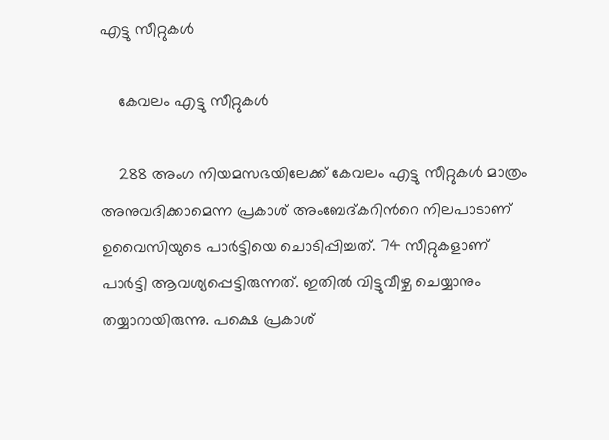എട്ടു സീറ്റുകള്‍

    കേവലം എട്ടു സീറ്റുകള്‍

    288 അംഗ നിയമസഭയിലേക്ക് കേവലം എട്ടു സീറ്റുകള്‍ മാത്രം അനുവദിക്കാമെന്ന പ്രകാശ് അംബേദ്കറിന്‍റെ നിലപാടാണ് ഉവൈസിയുടെ പാര്‍ട്ടിയെ ചൊടിപ്പിച്ചത്. 74 സീറ്റുകളാണ് പാര്‍ട്ടി ആവശ്യപ്പെട്ടിരുന്നത്. ഇതില്‍ വിട്ടുവീഴ്ച ചെയ്യാനും തയ്യാറായിരുന്നു. പക്ഷെ പ്രകാശ്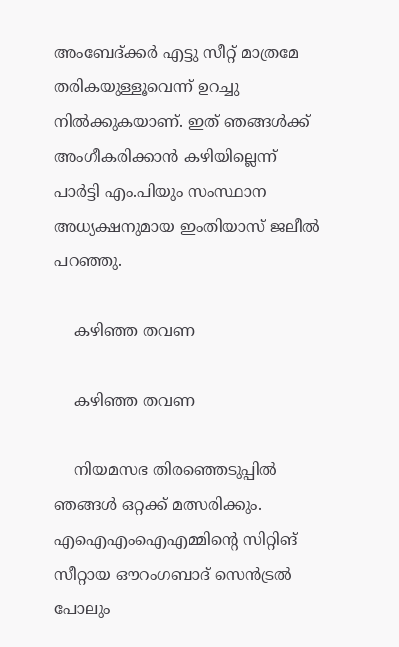അംബേദ്ക്കര്‍ എട്ടു സീറ്റ് മാത്രമേ തരികയുള്ളൂവെന്ന് ഉറച്ചു നില്‍ക്കുകയാണ്. ഇത് ഞങ്ങള്‍ക്ക് അംഗീകരിക്കാന്‍ കഴിയില്ലെന്ന് പാര്‍ട്ടി എം.പിയും സംസ്ഥാന അധ്യക്ഷനുമായ ഇംതിയാസ് ജലീല്‍ പറഞ്ഞു.

    കഴിഞ്ഞ തവണ

    കഴിഞ്ഞ തവണ

    നിയമസഭ തിരഞ്ഞെടുപ്പില്‍ ഞങ്ങള്‍ ഒറ്റക്ക് മത്സരിക്കും. എഐഎംഐഎമ്മിന്‍റെ സിറ്റിങ് സീറ്റായ ഔറംഗബാദ് സെന്‍ട്രല്‍ പോലും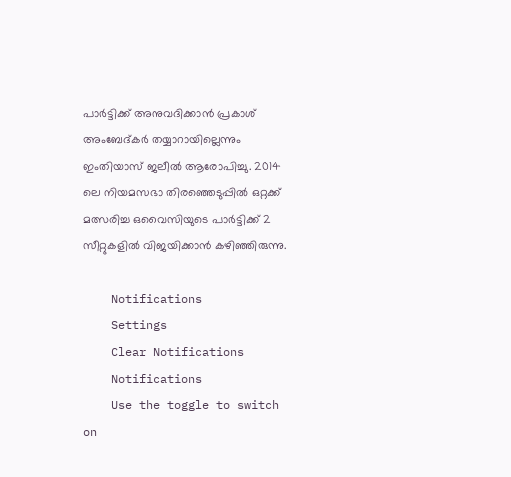പാര്‍ട്ടിക്ക് അനുവദിക്കാന്‍ പ്രകാശ് അംബേദ്കര്‍ തയ്യാറായില്ലെന്നും ഇംതിയാസ് ജലീല്‍ ആരോപിച്ചു. 2014 ലെ നിയമസഭാ തിരഞ്ഞെടുപ്പില്‍ ഒറ്റക്ക് മത്സരിച്ച ഒവൈസിയുടെ പാര്‍ട്ടിക്ക് 2 സീറ്റുകളില്‍ വിജയിക്കാന്‍ കഴിഞ്ഞിരുന്നു.

    Notifications
    Settings
    Clear Notifications
    Notifications
    Use the toggle to switch on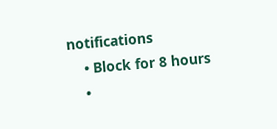notifications
    • Block for 8 hours
    •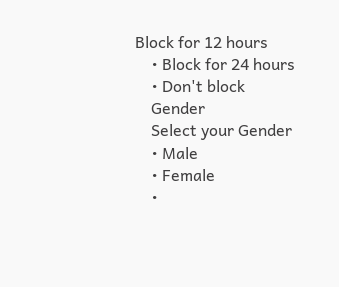Block for 12 hours
    • Block for 24 hours
    • Don't block
    Gender
    Select your Gender
    • Male
    • Female
    •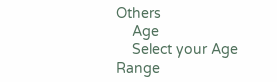Others
    Age
    Select your Age Range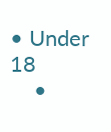• Under 18
    •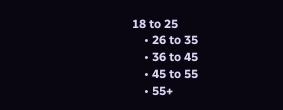18 to 25
    • 26 to 35
    • 36 to 45
    • 45 to 55
    • 55+